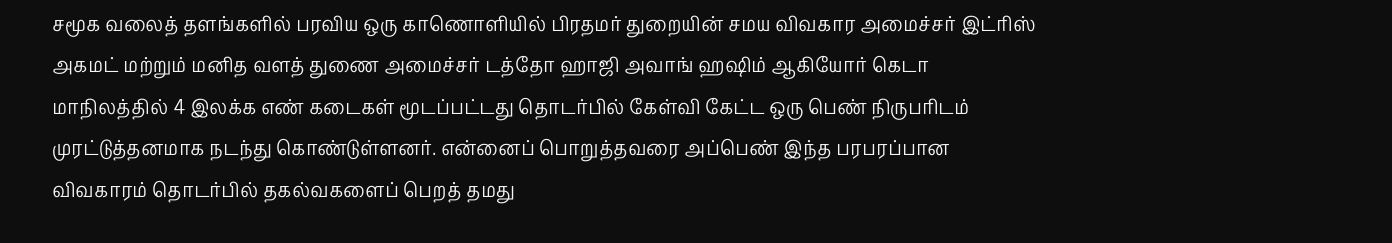சமூக வலைத் தளங்களில் பரவிய ஒரு காணொளியில் பிரதமர் துறையின் சமய விவகார அமைச்சர் இட்ரிஸ் அகமட் மற்றும் மனித வளத் துணை அமைச்சர் டத்தோ ஹாஜி அவாங் ஹஷிம் ஆகியோர் கெடா மாநிலத்தில் 4 இலக்க எண் கடைகள் மூடப்பட்டது தொடர்பில் கேள்வி கேட்ட ஒரு பெண் நிருபரிடம் முரட்டுத்தனமாக நடந்து கொண்டுள்ளனர். என்னைப் பொறுத்தவரை அப்பெண் இந்த பரபரப்பான விவகாரம் தொடர்பில் தகல்வகளைப் பெறத் தமது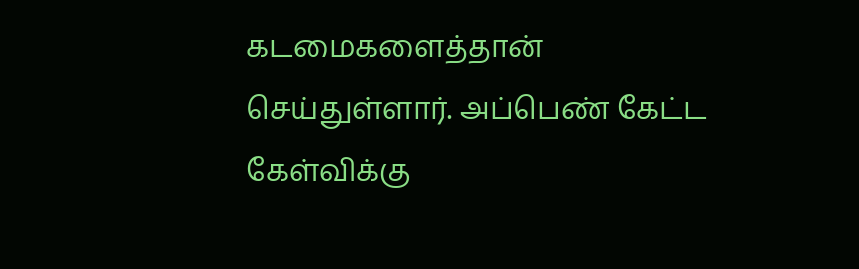கடமைகளைத்தான் செய்துள்ளார். அப்பெண் கேட்ட கேள்விக்கு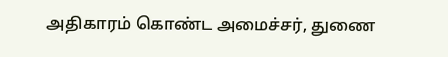அதிகாரம் கொண்ட அமைச்சர், துணை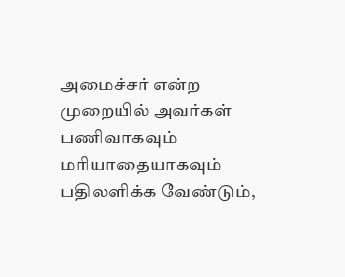அமைச்சர் என்ற முறையில் அவர்கள் பணிவாகவும் மரியாதையாகவும் பதிலளிக்க வேண்டும்,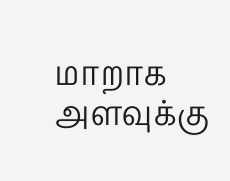மாறாக அளவுக்கு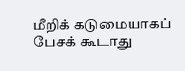மீறிக் கடுமையாகப் பேசக் கூடாது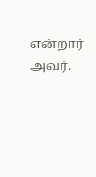என்றார் அவர்.